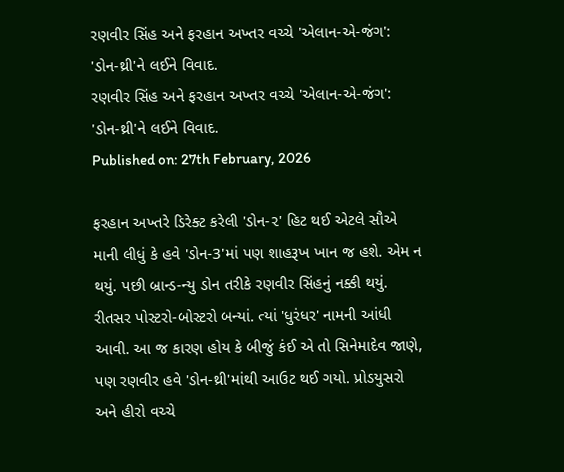રણવીર સિંહ અને ફરહાન અખ્તર વચ્ચે 'એલાન-એ-જંગ': 'ડોન-થ્રી'ને લઈને વિવાદ.
રણવીર સિંહ અને ફરહાન અખ્તર વચ્ચે 'એલાન-એ-જંગ': 'ડોન-થ્રી'ને લઈને વિવાદ.
Published on: 27th February, 2026

ફરહાન અખ્તરે ડિરેક્ટ કરેલી 'ડોન-૨' હિટ થઈ એટલે સૌએ માની લીધું કે હવે 'ડોન-3'માં પણ શાહરૂખ ખાન જ હશે. એમ ન થયું. પછી બ્રાન્ડ-ન્યુ ડોન તરીકે રણવીર સિંહનું નક્કી થયું. રીતસર પોસ્ટરો-બોસ્ટરો બન્યાં. ત્યાં 'ધુરંધર' નામની આંધી આવી. આ જ કારણ હોય કે બીજું કંઈ એ તો સિનેમાદેવ જાણે, પણ રણવીર હવે 'ડોન-થ્રી'માંથી આઉટ થઈ ગયો. પ્રોડયુસરો અને હીરો વચ્ચે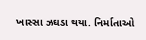ખાસ્સા ઝઘડા થયા. નિર્માતાઓ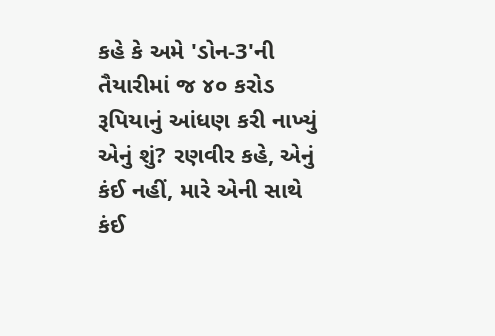કહે કે અમે 'ડોન-3'ની તૈયારીમાં જ ૪૦ કરોડ રૂપિયાનું આંધણ કરી નાખ્યું એનું શું? રણવીર કહે, એનું કંઈ નહીં, મારે એની સાથે કંઈ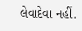લેવાદેવા નહીં.